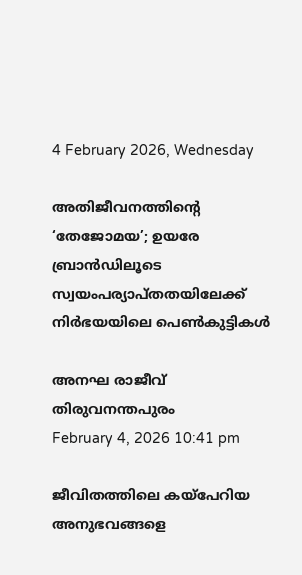4 February 2026, Wednesday

അതിജീവനത്തിന്റെ ‘തേജോമയ’; ഉയരേ ബ്രാൻഡിലൂടെ സ്വയംപര്യാപ്തതയിലേക്ക് നിർഭയയിലെ പെൺകുട്ടികൾ

അനഘ രാജീവ്
തിരുവനന്തപുരം
February 4, 2026 10:41 pm

ജീവിതത്തിലെ കയ്പേറിയ അനുഭവങ്ങളെ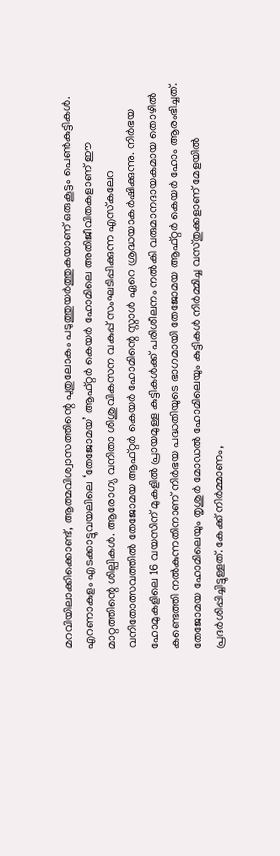മറവിയിലാക്കിക്കൊണ്ട്, ആത്മവിശ്വാസത്തിന്റെ പുതുലോകം പടുത്തുയർത്തുകയാണ് ഒരുകൂട്ടം പെൺകുട്ടികൾ. എറണാകുളം എടക്കാട്ടുവയലിലെ ‘തേജോമയ’ ആഫ്റ്റർ കെയർ ഹോമിലെ അതിജീവിതകളാണ് ഈ മാറ്റത്തിന്റെ ശില്പികൾ. ആരോഗ്യ വനിതാ ശിശുവികസന വകുപ്പ് സംഘടിപ്പിക്കുന്ന എസ്‌കലേറ വനിതോത്സവത്തില്‍ തേജോമയ ആഫ്റ്റർ കെയർ ഹോമിന്റെ സ്റ്റാള്‍ ഏറെ ശ്രദ്ധയാകര്‍ഷിക്കുന്നു. നിർഭയ ഹോമുകളിലെ 16 വയസിന് മുകളില്‍ പ്രായമുള്ള കുട്ടികള്‍ക്ക് പരിശീലനം നല്‍കി വരുമാനദായകമായ തൊഴില്‍ കണ്ടെത്തി നൽകുന്നതിനാണ് നിര്‍ഭയ പദ്ധതിയുടെ ഭാഗമായി തേജോമയ ആഫ്റ്റര്‍ കെയര്‍ ഹോം ആരംഭിച്ചത്. തേജോമയ ഹോമിലെയും തൃശുര്‍ മോഡല്‍ ഹോമിലെയും കുട്ടികള്‍ നിര്‍മ്മിച്ച വസ്തുക്കളാണ് മേളയില്‍ പ്രദര്‍ശിപ്പിച്ചിട്ടുള്ളത്. കേക്ക് നിർമ്മാണം,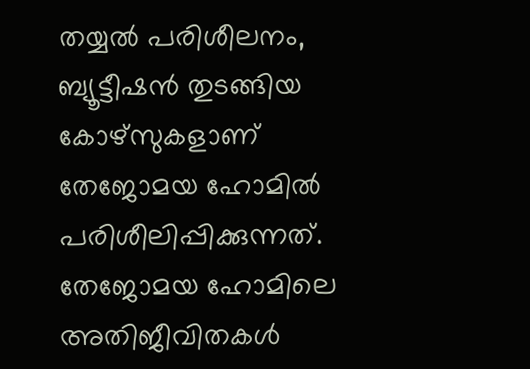തയ്യൽ പരിശീലനം, ബ്യൂട്ടീഷൻ തുടങ്ങിയ കോഴ്സുകളാണ് തേജോമയ ഹോമില്‍ പരിശീലിപ്പിക്കുന്നത്. തേജോമയ ഹോമിലെ അതിജീവിതകള്‍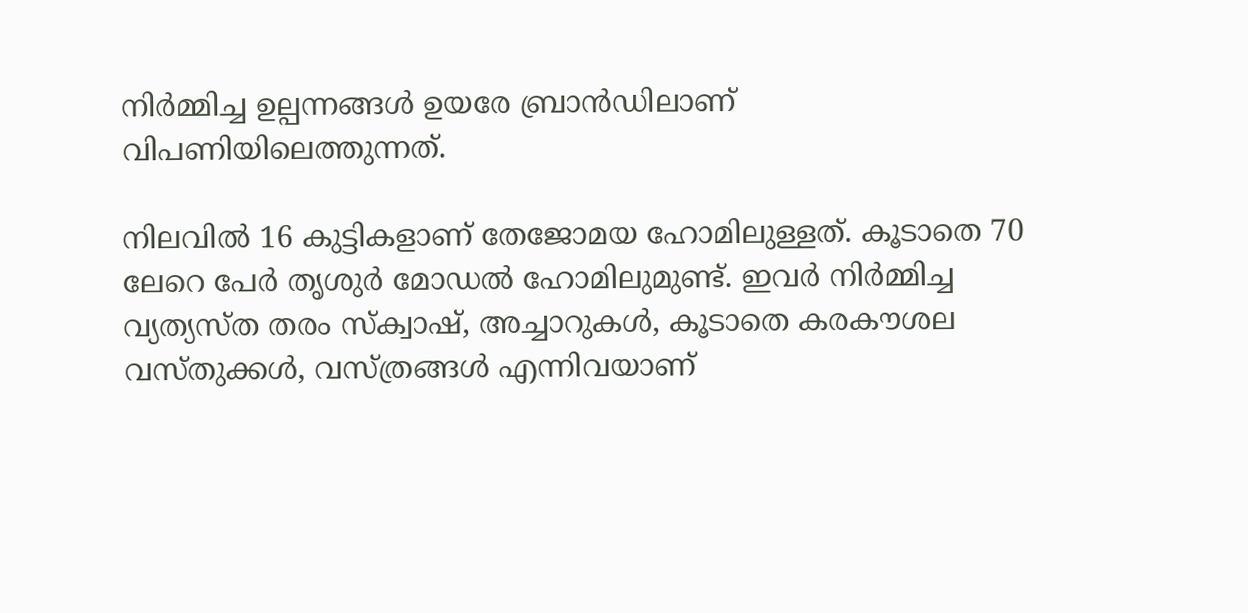നിര്‍മ്മിച്ച ഉല്പന്നങ്ങള്‍ ഉയരേ ബ്രാന്‍ഡിലാണ് വിപണിയിലെത്തുന്നത്.

നിലവില്‍ 16 കുട്ടികളാണ് തേജോമയ ഹോമിലുള്ളത്. കൂടാതെ 70 ലേറെ പേര്‍ തൃശുര്‍ മോഡല്‍ ഹോമിലുമുണ്ട്. ഇവര്‍ നിര്‍മ്മിച്ച വ്യത്യസ്ത തരം സ്ക്വാഷ്, അച്ചാറുകള്‍, കൂടാതെ കരകൗശല വസ്തുക്കള്‍, വസ്ത്രങ്ങള്‍ എന്നിവയാണ്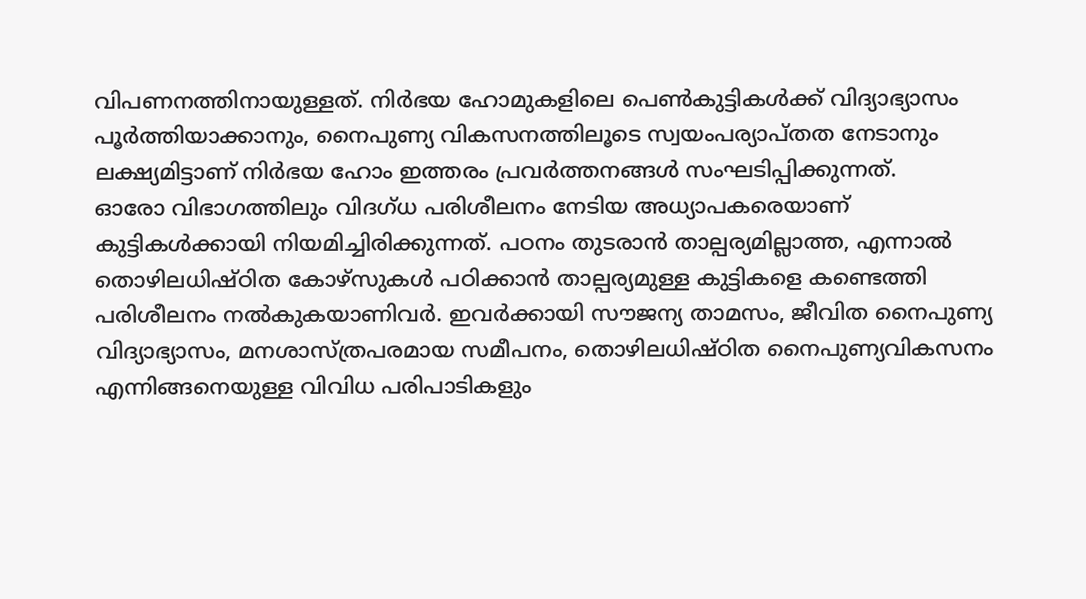വിപണനത്തിനായുള്ളത്. നിർഭയ ഹോമുകളിലെ പെൺകുട്ടികൾക്ക് വിദ്യാഭ്യാസം പൂർത്തിയാക്കാനും, നൈപുണ്യ വികസനത്തിലൂടെ സ്വയംപര്യാപ്തത നേടാനും ലക്ഷ്യമിട്ടാണ് നിർഭയ ഹോം ഇത്തരം പ്രവര്‍ത്തനങ്ങള്‍ സംഘടിപ്പിക്കുന്നത്.
ഓരോ വിഭാഗത്തിലും വിദഗ്ധ പരിശീലനം നേടിയ അധ്യാപകരെയാണ് കുട്ടികൾക്കായി നിയമിച്ചിരിക്കുന്നത്. പഠനം തുടരാൻ താല്പര്യമില്ലാത്ത, എന്നാൽ തൊഴിലധിഷ്ഠിത കോഴ്‌സുകൾ പഠിക്കാൻ താല്പര്യമുള്ള കുട്ടികളെ കണ്ടെത്തി പരിശീലനം നൽകുകയാണിവര്‍. ഇവര്‍ക്കായി സൗജന്യ താമസം, ജീവിത നൈപുണ്യ വിദ്യാഭ്യാസം, മനശാസ്ത്രപരമായ സമീപനം, തൊഴിലധിഷ്ഠിത നൈപുണ്യവികസനം എന്നിങ്ങനെയുള്ള വിവിധ പരിപാടികളും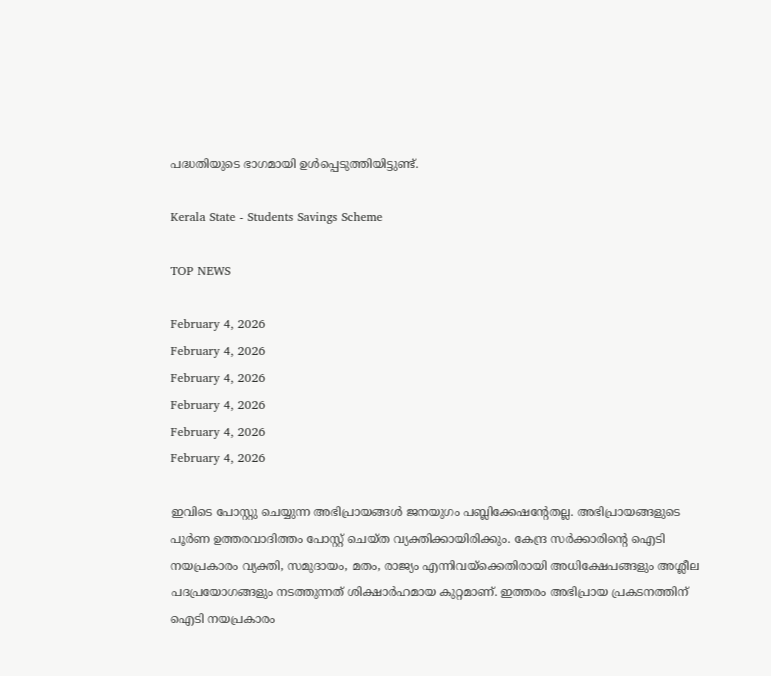പദ്ധതിയുടെ ഭാഗമായി ഉള്‍പ്പെടുത്തിയിട്ടുണ്ട്.

Kerala State - Students Savings Scheme

TOP NEWS

February 4, 2026
February 4, 2026
February 4, 2026
February 4, 2026
February 4, 2026
February 4, 2026

ഇവിടെ പോസ്റ്റു ചെയ്യുന്ന അഭിപ്രായങ്ങള്‍ ജനയുഗം പബ്ലിക്കേഷന്റേതല്ല. അഭിപ്രായങ്ങളുടെ പൂര്‍ണ ഉത്തരവാദിത്തം പോസ്റ്റ് ചെയ്ത വ്യക്തിക്കായിരിക്കും. കേന്ദ്ര സര്‍ക്കാരിന്റെ ഐടി നയപ്രകാരം വ്യക്തി, സമുദായം, മതം, രാജ്യം എന്നിവയ്‌ക്കെതിരായി അധിക്ഷേപങ്ങളും അശ്ലീല പദപ്രയോഗങ്ങളും നടത്തുന്നത് ശിക്ഷാര്‍ഹമായ കുറ്റമാണ്. ഇത്തരം അഭിപ്രായ പ്രകടനത്തിന് ഐടി നയപ്രകാരം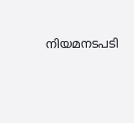നിയമനടപടി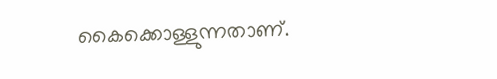കൈക്കൊള്ളുന്നതാണ്.